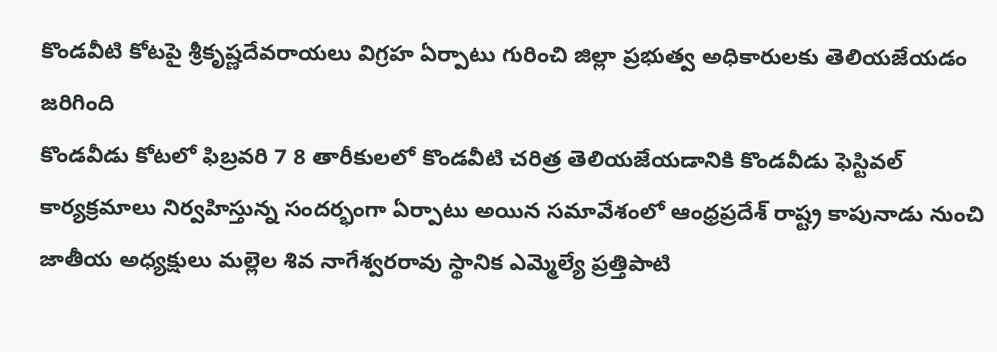కొండవీటి కోటపై శ్రీకృష్ణదేవరాయలు విగ్రహ ఏర్పాటు గురించి జిల్లా ప్రభుత్వ అధికారులకు తెలియజేయడం జరిగింది
కొండవీడు కోటలో ఫిబ్రవరి 7 8 తారీకులలో కొండవీటి చరిత్ర తెలియజేయడానికి కొండవీడు ఫెస్టివల్ కార్యక్రమాలు నిర్వహిస్తున్న సందర్భంగా ఏర్పాటు అయిన సమావేశంలో ఆంధ్రప్రదేశ్ రాష్ట్ర కాపునాడు నుంచి జాతీయ అధ్యక్షులు మల్లెల శివ నాగేశ్వరరావు స్థానిక ఎమ్మెల్యే ప్రత్తిపాటి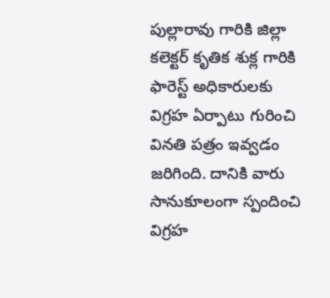పుల్లారావు గారికి జిల్లా కలెక్టర్ కృతిక శుక్ల గారికి ఫారెస్ట్ అధికారులకు విగ్రహ ఏర్పాటు గురించి వినతి పత్రం ఇవ్వడం జరిగింది. దానికి వారు సానుకూలంగా స్పందించి విగ్రహ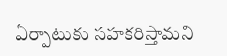ఏర్పాటుకు సహకరిస్తామని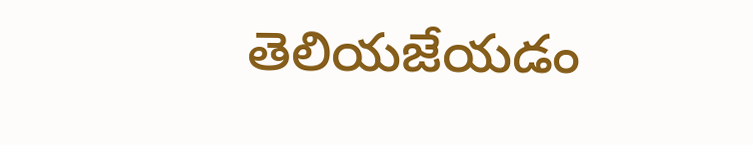తెలియజేయడం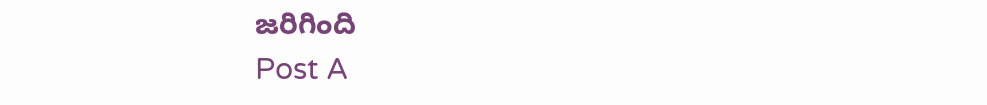జరిగింది
Post A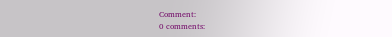Comment:
0 comments: